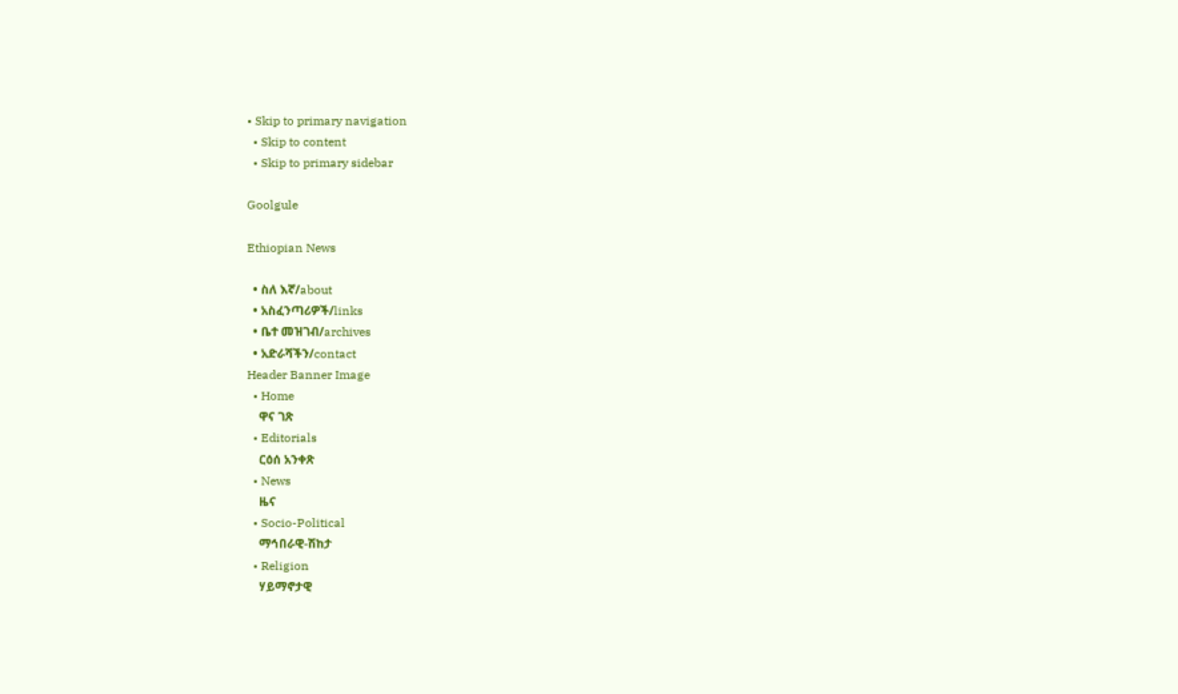• Skip to primary navigation
  • Skip to content
  • Skip to primary sidebar

Goolgule

Ethiopian News

  • ስለ እኛ/about
  • አስፈንጣሪዎች/links
  • ቤተ መዝገብ/archives
  • አድራሻችን/contact
Header Banner Image
  • Home
    ዋና ገጽ
  • Editorials
    ርዕሰ አንቀጽ
  • News
    ዜና
  • Socio-Political
    ማኅበራዊ-ሽከታ
  • Religion
    ሃይማኖታዊ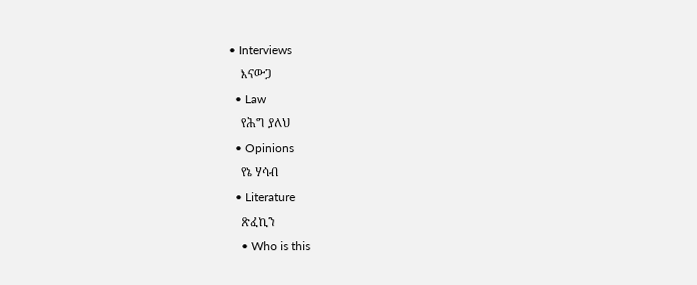• Interviews
    እናውጋ
  • Law
    የሕግ ያለህ
  • Opinions
    የኔ ሃሳብ
  • Literature
    ጽፈኪን
    • Who is this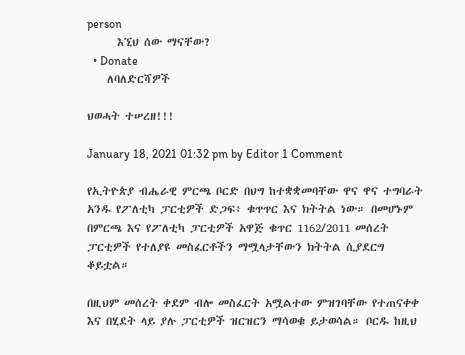person
      እኚህ ሰው ማናቸው?
  • Donate
    ለባለድርሻዎች

ህወሓት ተሠረዘ!!!

January 18, 2021 01:32 pm by Editor 1 Comment

የኢትዮጵያ ብሔራዊ ምርጫ ቦርድ በህግ ከተቋቋመባቸው ዋና ዋና ተግባራት አንዱ የፖለቲካ ፓርቲዎች ድጋፍ፥ ቁጥጥር እና ክትትል ነው። በመሆኑም በምርጫ እና የፖለቲካ ፓርቲዎች አዋጅ ቁጥር 1162/2011 መሰረት ፓርቲዎች የተለያዩ መስፈርቶችን ማሟላታቸውን ክትትል ሲያደርግ ቆይቷል።

በዚህም መሰረት ቀደም ብሎ መስፈርት አሟልተው ምዝገባቸው የተጠናቀቀ እና በሂደት ላይ ያሉ ፓርቲዎች ዝርዝርን ማሳወቁ ይታወሳል። ቦርዱ ከዚህ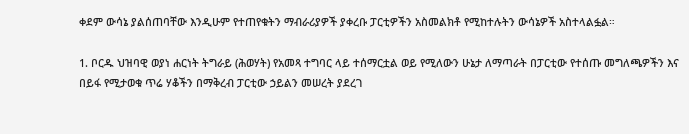ቀደም ውሳኔ ያልሰጠባቸው እንዲሁም የተጠየቁትን ማብራሪያዎች ያቀረቡ ፓርቲዎችን አስመልክቶ የሚከተሉትን ውሳኔዎች አስተላልፏል።

1. ቦርዱ ህዝባዊ ወያነ ሐርነት ትግራይ (ሕወሃት) የአመጻ ተግባር ላይ ተሰማርቷል ወይ የሚለውን ሁኔታ ለማጣራት በፓርቲው የተሰጡ መግለጫዎችን እና በይፋ የሚታወቁ ጥሬ ሃቆችን በማቅረብ ፓርቲው ኃይልን መሠረት ያደረገ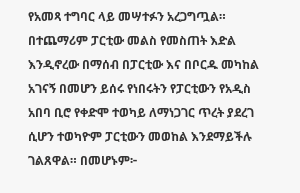የአመጻ ተግባር ላይ መሣተፉን አረጋግጧል። በተጨማሪም ፓርቲው መልስ የመስጠት እድል እንዲኖረው በማሰብ በፓርቲው እና በቦርዱ መካከል አገናኝ በመሆን ይሰሩ የነበሩትን የፓርቲውን የአዲስ አበባ ቢሮ የቀድሞ ተወካይ ለማነጋገር ጥረት ያደረገ ሲሆን ተወካዮም ፓርቲውን መወከል እንደማይችሉ ገልጸዋል። በመሆኑም፦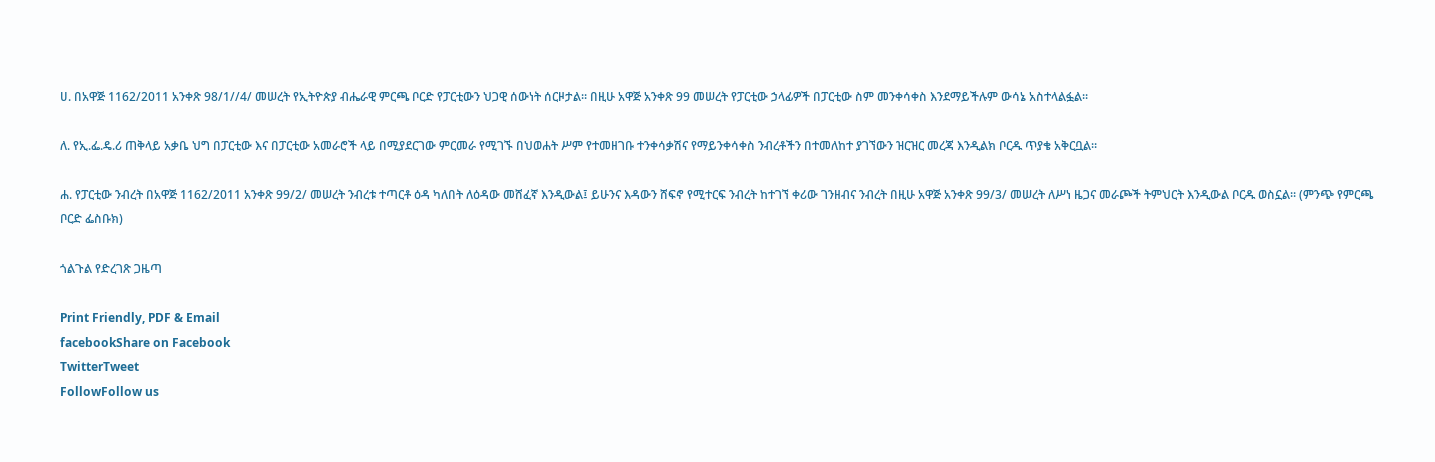ሀ. በአዋጅ 1162/2011 አንቀጽ 98/1//4/ መሠረት የኢትዮጵያ ብሔራዊ ምርጫ ቦርድ የፓርቲውን ህጋዊ ሰውነት ሰርዞታል። በዚሁ አዋጅ አንቀጽ 99 መሠረት የፓርቲው ኃላፊዎች በፓርቲው ስም መንቀሳቀስ እንደማይችሉም ውሳኔ አስተላልፏል።

ለ. የኢ.ፌ.ዴ.ሪ ጠቅላይ አቃቤ ህግ በፓርቲው እና በፓርቲው አመራሮች ላይ በሚያደርገው ምርመራ የሚገኙ በህወሐት ሥም የተመዘገቡ ተንቀሳቃሽና የማይንቀሳቀስ ንብረቶችን በተመለከተ ያገኘውን ዝርዝር መረጃ እንዲልክ ቦርዱ ጥያቄ አቅርቧል።

ሐ. የፓርቲው ንብረት በአዋጅ 1162/2011 አንቀጽ 99/2/ መሠረት ንብረቱ ተጣርቶ ዕዳ ካለበት ለዕዳው መሸፈኛ እንዲውል፤ ይሁንና እዳውን ሸፍኖ የሚተርፍ ንብረት ከተገኘ ቀሪው ገንዘብና ንብረት በዚሁ አዋጅ አንቀጽ 99/3/ መሠረት ለሥነ ዜጋና መራጮች ትምህርት እንዲውል ቦርዱ ወስኗል። (ምንጭ የምርጫ ቦርድ ፌስቡክ)

ጎልጉል የድረገጽ ጋዜጣ

Print Friendly, PDF & Email
facebookShare on Facebook
TwitterTweet
FollowFollow us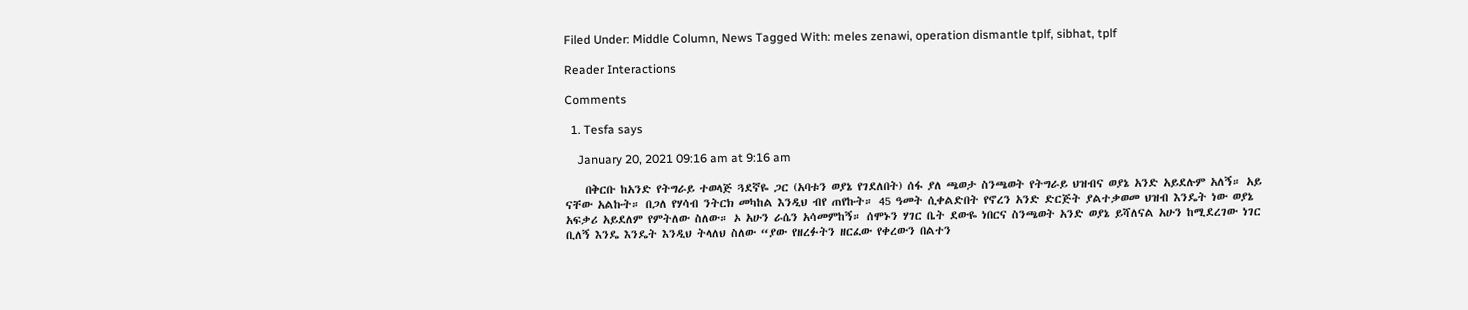Filed Under: Middle Column, News Tagged With: meles zenawi, operation dismantle tplf, sibhat, tplf

Reader Interactions

Comments

  1. Tesfa says

    January 20, 2021 09:16 am at 9:16 am

    በቅርቡ ከአንድ የትግራይ ተወላጅ ጓደኛዬ ጋር (አባቱን ወያኔ የገደለበት) ሰፋ ያለ ጫወታ ስንጫወት የትግራይ ህዝብና ወያኔ አንድ አይደሉም አለኝ። አይ ናቸው አልኩት። በጋለ የሃሳብ ንትርክ መካከል እንዲህ ብየ ጠየኩት። 45 ዓመት ሲቀልድበት የኖረን አንድ ድርጅት ያልተቃወመ ህዝብ እንዴት ነው ወያኔ አፍቃሪ አይደለም የምትለው ስለው። ኦ አሁን ራሴን አሳመምከኝ። ሰሞኑን ሃገር ቤት ደውዬ ነበርና ስንጫወት አንድ ወያኔ ይሻለናል አሁን ከሚደረገው ነገር ቢለኝ እንዴ እንዴት እንዲህ ትላለህ ስለው “ያው የዘረፉትን ዘርፈው የቀረውን በልተን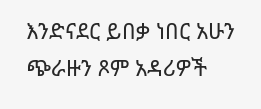እንድናደር ይበቃ ነበር አሁን ጭራዙን ጾም አዳሪዎች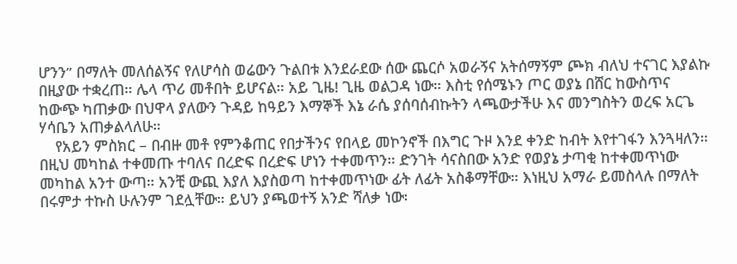ሆንን” በማለት መለሰልኝና የለሆሳስ ወሬውን ጉልበቱ እንደራደው ሰው ጨርሶ አወራኝና አትሰማኝም ጮክ ብለህ ተናገር እያልኩ በዚያው ተቋረጠ። ሌላ ጥሪ መቶበት ይሆናል። አይ ጊዜ! ጊዜ ወልጋዳ ነው። እስቲ የሰሜኑን ጦር ወያኔ በሸር ከውስጥና ከውጭ ካጠቃው በህዋላ ያለውን ጉዳይ ከዓይን እማኞች እኔ ራሴ ያሰባሰብኩትን ላጫውታችሁ እና መንግስትን ወረፍ አርጌ ሃሳቤን አጠቃልላለሁ።
    የአይን ምስክር – በብዙ መቶ የምንቆጠር የበታችንና የበላይ መኮንኖች በእግር ጉዞ እንደ ቀንድ ከብት እየተገፋን እንጓዛለን። በዚህ መካከል ተቀመጡ ተባለና በረድፍ በረድፍ ሆነን ተቀመጥን። ድንገት ሳናስበው አንድ የወያኔ ታጣቂ ከተቀመጥነው መካከል አንተ ውጣ። አንቺ ውጪ እያለ እያስወጣ ከተቀመጥነው ፊት ለፊት አስቆማቸው። እነዚህ አማራ ይመስላሉ በማለት በሩምታ ተኩስ ሁሉንም ገደሏቸው። ይህን ያጫወተኝ አንድ ሻለቃ ነው፡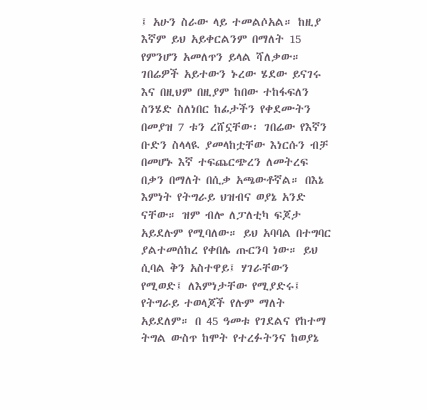፤ አሁን ስራው ላይ ተመልሶአል። ከዚያ እኛም ይህ አይቀርልንም በማለት 15 የምንሆን አመለጥን ይላል ሻለቃው። ገበሬዎች አይተውን ኑረው ሄደው ይናገሩ እና በዚህም በዚያም ከበው ተከፋፍለን ስንሄድ ስለነበር ከፊታችን የቀደሙትን በመያዝ 7 ቱን ረሸኗቸው፡ ገበሬው የእኛን ቡድን ስላላዪ ያመላከቷቸው እነርሱን ብቻ በመሆኑ እኛ ተፍጨርጭረን ለመትረፍ በቃን በማለት በሲቃ አጫውቶኛል። በእኔ እምነት የትግራይ ህዝብና ወያኔ አንድ ናቸው። ዝም ብሎ ለፓለቲካ ፍጆታ አይደሉም የሚባለው። ይህ አባባል በተግባር ያልተመሰከረ የቀበሌ ጡርንባ ነው። ይህ ሲባል ቅን አስተዋይ፤ ሃገራቸውን የሚወድ፤ ለእምነታቸው የሚያድሩ፤ የትግራይ ተወላጆች የሉም ማለት አይደለም። በ 45 ዓመቱ የገደልና የከተማ ትግል ውስጥ ከሞት የተረፉትንና ከወያኔ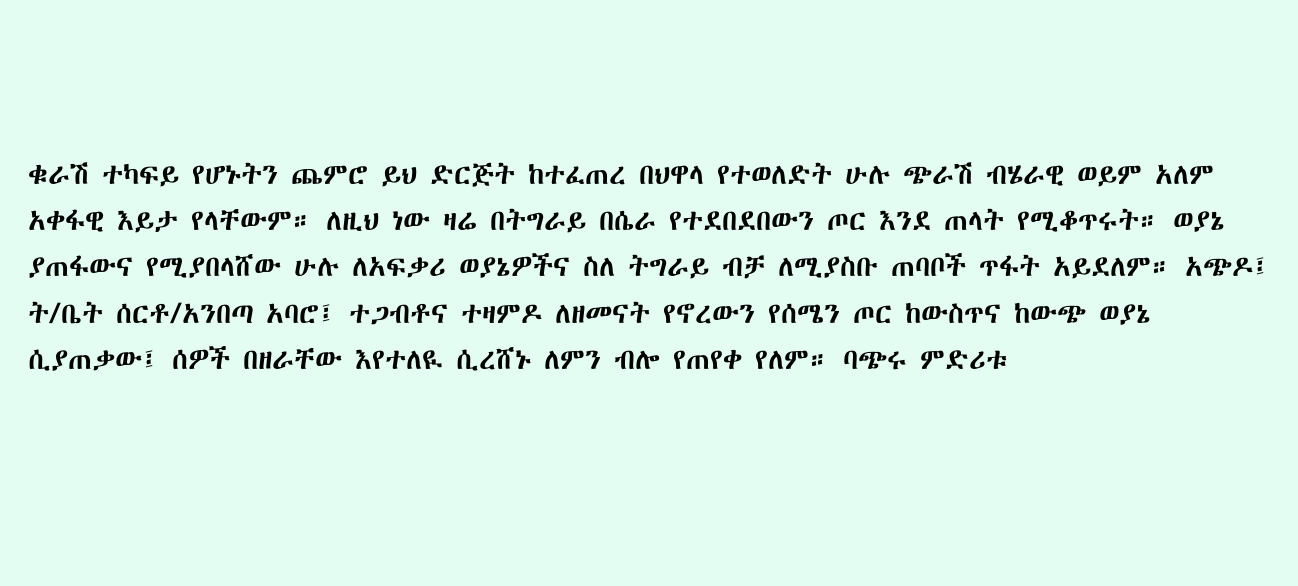ቁራሽ ተካፍይ የሆኑትን ጨምሮ ይህ ድርጅት ከተፈጠረ በህዋላ የተወለድት ሁሉ ጭራሽ ብሄራዊ ወይም አለም አቀፋዊ እይታ የላቸውም። ለዚህ ነው ዛሬ በትግራይ በሴራ የተደበደበውን ጦር እንደ ጠላት የሚቆጥሩት። ወያኔ ያጠፋውና የሚያበላሸው ሁሉ ለአፍቃሪ ወያኔዎችና ስለ ትግራይ ብቻ ለሚያስቡ ጠባቦች ጥፋት አይደለም። አጭዶ፤ ት/ቤት ሰርቶ/አንበጣ አባሮ፤ ተጋብቶና ተዛምዶ ለዘመናት የኖረውን የሰሜን ጦር ከውስጥና ከውጭ ወያኔ ሲያጠቃው፤ ሰዎች በዘራቸው እየተለዪ ሲረሸኑ ለምን ብሎ የጠየቀ የለም። ባጭሩ ምድሪቱ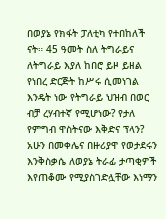በወያኔ የክፋት ፓለቲካ የተበከለች ናት። 45 ዓመት ስለ ትግራይና ለትግራይ እያለ ከበሮ ይዞ ይዘል የነበረ ድርጅት ከሥሩ ሲመነገል እንዴት ነው የትግራይ ህዝብ በወር ብቻ ረሃብተኛ የሚሆነው? የታለ የምግብ ዋስትናው እቅድና ፕላን? አሁን በመቀሌና በዙሪያዋ የወታደሩን እንቅስቃሴ ለወያኔ ትራፊ ታጣቂዎች እየጠቆሙ የሚያስገድሏቸው እነማን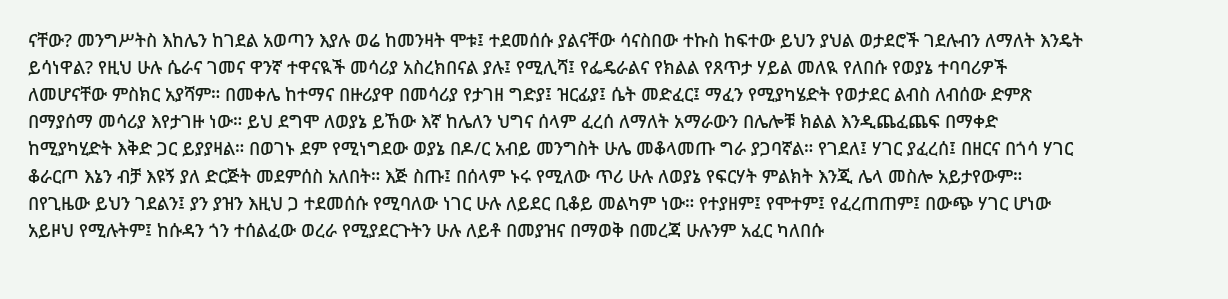ናቸው? መንግሥትስ እከሌን ከገደል አወጣን እያሉ ወሬ ከመንዛት ሞቱ፤ ተደመሰሱ ያልናቸው ሳናስበው ተኩስ ከፍተው ይህን ያህል ወታደሮች ገደሉብን ለማለት እንዴት ይሳነዋል? የዚህ ሁሉ ሴራና ገመና ዋንኛ ተዋናዪች መሳሪያ አስረክበናል ያሉ፤ የሚሊሻ፤ የፌዴራልና የክልል የጸጥታ ሃይል መለዪ የለበሱ የወያኔ ተባባሪዎች ለመሆናቸው ምስክር አያሻም። በመቀሌ ከተማና በዙሪያዋ በመሳሪያ የታገዘ ግድያ፤ ዝርፊያ፤ ሴት መድፈር፤ ማፈን የሚያካሄድት የወታደር ልብስ ለብሰው ድምጽ በማያሰማ መሳሪያ እየታገዙ ነው። ይህ ደግሞ ለወያኔ ይኸው እኛ ከሌለን ህግና ሰላም ፈረሰ ለማለት አማራውን በሌሎቹ ክልል እንዲጨፈጨፍ በማቀድ ከሚያካሂድት እቅድ ጋር ይያያዛል። በወገኑ ደም የሚነግደው ወያኔ በዶ/ር አብይ መንግስት ሁሌ መቆላመጡ ግራ ያጋባኛል። የገደለ፤ ሃገር ያፈረሰ፤ በዘርና በጎሳ ሃገር ቆራርጦ እኔን ብቻ እዩኝ ያለ ድርጅት መደምሰስ አለበት። እጅ ስጡ፤ በሰላም ኑሩ የሚለው ጥሪ ሁሉ ለወያኔ የፍርሃት ምልክት እንጂ ሌላ መስሎ አይታየውም። በየጊዜው ይህን ገደልን፤ ያን ያዝን እዚህ ጋ ተደመሰሱ የሚባለው ነገር ሁሉ ለይደር ቢቆይ መልካም ነው። የተያዘም፤ የሞተም፤ የፈረጠጠም፤ በውጭ ሃገር ሆነው አይዞህ የሚሉትም፤ ከሱዳን ጎን ተሰልፈው ወረራ የሚያደርጉትን ሁሉ ለይቶ በመያዝና በማወቅ በመረጃ ሁሉንም አፈር ካለበሱ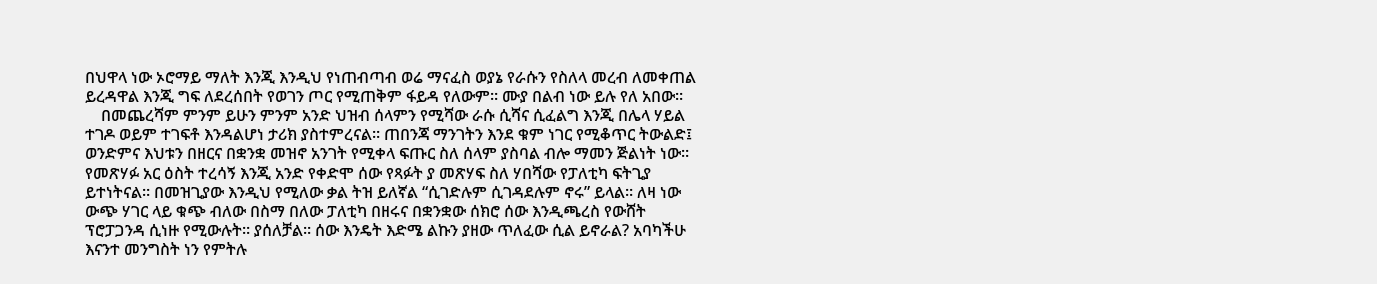በህዋላ ነው ኦሮማይ ማለት እንጂ እንዲህ የነጠብጣብ ወሬ ማናፈስ ወያኔ የራሱን የስለላ መረብ ለመቀጠል ይረዳዋል እንጂ ግፍ ለደረሰበት የወገን ጦር የሚጠቅም ፋይዳ የለውም። ሙያ በልብ ነው ይሉ የለ አበው።
    በመጨረሻም ምንም ይሁን ምንም አንድ ህዝብ ሰላምን የሚሻው ራሱ ሲሻና ሲፈልግ እንጂ በሌላ ሃይል ተገዶ ወይም ተገፍቶ እንዳልሆነ ታሪክ ያስተምረናል። ጠበንጃ ማንገትን እንደ ቁም ነገር የሚቆጥር ትውልድ፤ ወንድምና እህቱን በዘርና በቋንቋ መዝኖ አንገት የሚቀላ ፍጡር ስለ ሰላም ያስባል ብሎ ማመን ጅልነት ነው። የመጽሃፉ አር ዕስት ተረሳኝ እንጂ አንድ የቀድሞ ሰው የጻፉት ያ መጽሃፍ ስለ ሃበሻው የፓለቲካ ፍትጊያ ይተነትናል። በመዝጊያው እንዲህ የሚለው ቃል ትዝ ይለኛል “ሲገድሉም ሲገዳደሉም ኖሩ” ይላል። ለዛ ነው ውጭ ሃገር ላይ ቁጭ ብለው በስማ በለው ፓለቲካ በዘሩና በቋንቋው ሰክሮ ሰው እንዲጫረስ የውሸት ፕሮፓጋንዳ ሲነዙ የሚውሉት። ያሰለቻል። ሰው እንዴት እድሜ ልኩን ያዘው ጥለፈው ሲል ይኖራል? አባካችሁ እናንተ መንግስት ነን የምትሉ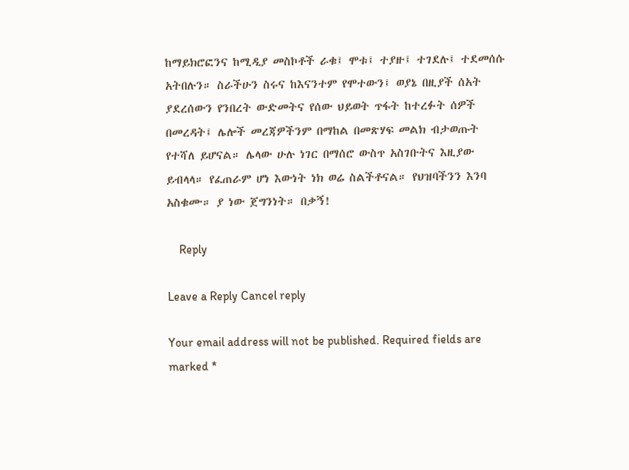ከማይክሮፎንና ከሚዲያ መስኮቶች ራቁ፤ ሞቱ፤ ተያዙ፤ ተገደሉ፤ ተደመሰሱ አትበሉን። ስራችሁን ስሩና ከእናንተም የሞተውን፤ ወያኔ በዚያች ሰአት ያደረሰውን የንበረት ውድመትና የሰው ህይወት ጥፋት ከተረፉት ሰዎች በመረዳት፤ ሌሎች መረጃዎችንም በማከል በመጽሃፍ መልክ ብታወጡት የተሻለ ይሆናል። ሌላው ሁሉ ነገር በማሰሮ ውስጥ አስገቡትና እዚያው ይብላላ። የፈጠራም ሆነ እውነት ነክ ወሬ ስልችቶናል። የህዝባችንን እንባ አስቁሙ። ያ ነው ጀግንነት። በቃኝ!

    Reply

Leave a Reply Cancel reply

Your email address will not be published. Required fields are marked *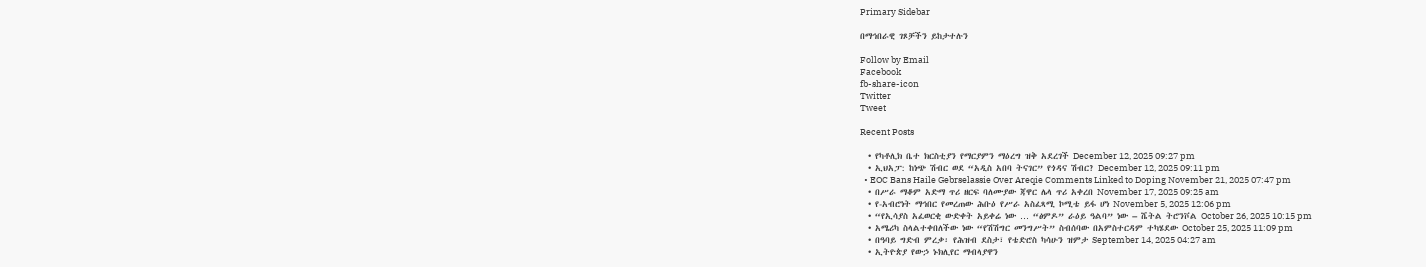Primary Sidebar

በማኅበራዊ ገጾቻችን ይከታተሉን

Follow by Email
Facebook
fb-share-icon
Twitter
Tweet

Recent Posts

  • የካቶሊክ ቤተ ክርስቲያን የማርያምን ማዕረግ ዝቅ አደረገች December 12, 2025 09:27 pm
  • ኢህአፓ: ከነጭ ሽብር ወደ “አዲስ አበባ ትናገር” የጎዳና ሽብር? December 12, 2025 09:11 pm
  • EOC Bans Haile Gebrselassie Over Areqie Comments Linked to Doping November 21, 2025 07:47 pm
  • በሥራ ማቆም አድማ ጥሪ ዘርፍ ባለሙያው ጃዋር ሌላ ጥሪ አቀረበ November 17, 2025 09:25 am
  • የ-አብሮነት ማኅበር የመረጠው ሕቡዕ የሥራ አስፈጻሚ ኮሚቴ ይፋ ሆነ November 5, 2025 12:06 pm
  • “የኢሳያስ አፈወርቂ ውድቀት አይቀሬ ነው … “ፅምዶ” ራዕይ ዓልባ” ነው – ሼትል ትሮንቮል October 26, 2025 10:15 pm
  • አሜሪካ ስላልተቀበለችው ነው “የሽሽግር መንግሥት” ስብሰባው በአምስተርዳም ተካሄደው October 25, 2025 11:09 pm
  • በዓባይ ግድብ ምረቃ፡ የሕዝብ ደስታ፣ የቴድሮስ ካሳሁን ዝምታ September 14, 2025 04:27 am
  • ኢትዮጵያ የውኃ ኑክሊየር ማብላያዋን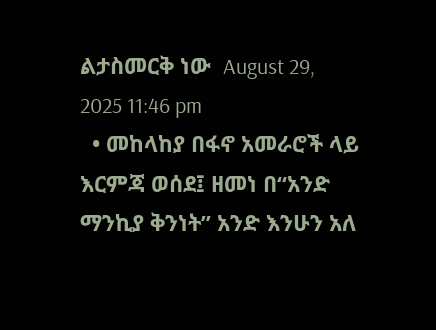ልታስመርቅ ነው  August 29, 2025 11:46 pm
  • መከላከያ በፋኖ አመራሮች ላይ እርምጃ ወሰደ፤ ዘመነ በ“አንድ ማንኪያ ቅንነት” አንድ እንሁን አለ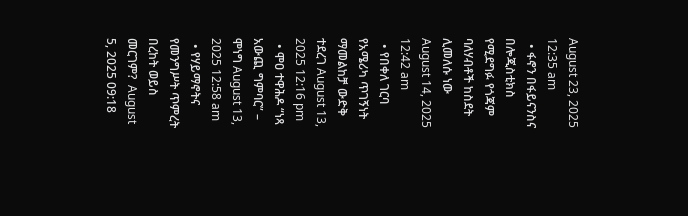August 23, 2025 12:35 am
  • ፋኖን በፋይናንስና በሎጂስቲክስ የሚደግፉ የጎጃም ባለሃብቶች ከስደት ሊመለሱ ነው August 14, 2025 12:42 am
  • የበቀለ ገርባ የአሜሪካ ጥገኝነት ማመልከቻ ውድቅ ተደረገ August 13, 2025 12:16 pm
  • ሞዐ ተዋሕዶ “ነጻ አውጪ ግምባር” – ሞነግ August 13, 2025 12:58 am
  • የሃይማኖትና የመንግሥት ጥምረት በረከት ወይስ መርገም?  August 5, 2025 09:18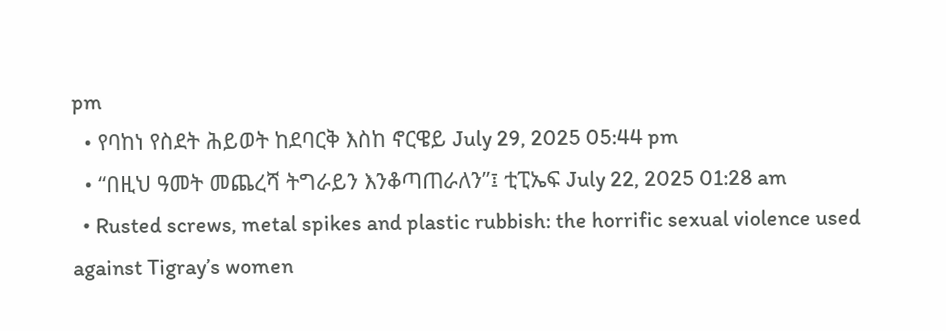pm
  • የባከነ የስደት ሕይወት ከደባርቅ እስከ ኖርዌይ July 29, 2025 05:44 pm
  • “በዚህ ዓመት መጨረሻ ትግራይን እንቆጣጠራለን”፤ ቲፒኤፍ July 22, 2025 01:28 am
  • Rusted screws, metal spikes and plastic rubbish: the horrific sexual violence used against Tigray’s women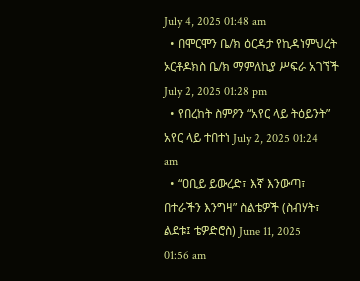July 4, 2025 01:48 am
  • በሞርሞን ቤ/ክ ዕርዳታ የኪዳነምህረት ኦርቶዶክስ ቤ/ክ ማምለኪያ ሥፍራ አገኘች July 2, 2025 01:28 pm
  • የበረከት ስምዖን “አየር ላይ ትዕይንት” አየር ላይ ተበተነ July 2, 2025 01:24 am
  • “ዐቢይ ይውረድ፣ እኛ እንውጣ፣ በተራችን እንግዛ” ስልቴዎች (ስብሃት፣ ልደቱ፤ ቴዎድሮስ) June 11, 2025 01:56 am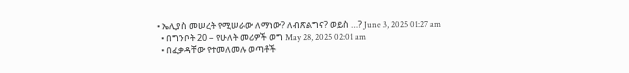• ኤሊያስ መሠረት የሚሠራው ለማነው? ለብጽልግና? ወይስ …? June 3, 2025 01:27 am
  • በግንቦት 20 – የሁለት መሪዎች ወግ May 28, 2025 02:01 am
  • በፈቃዳቸው የተመለመሉ ወጣቶች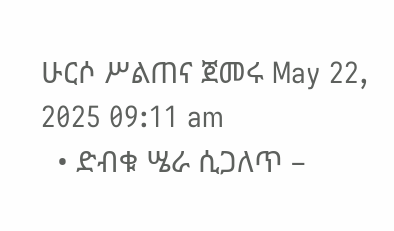ሁርሶ ሥልጠና ጀመሩ May 22, 2025 09:11 am
  • ድብቁ ሤራ ሲጋለጥ –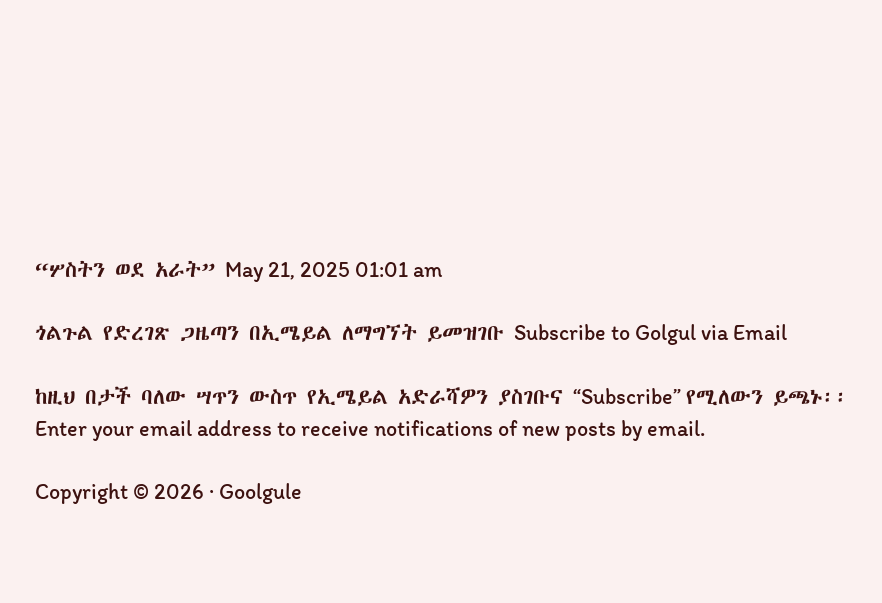“ሦስትን ወደ አራት” May 21, 2025 01:01 am

ጎልጉል የድረገጽ ጋዜጣን በኢሜይል ለማግኘት ይመዝገቡ Subscribe to Golgul via Email

ከዚህ በታች ባለው ሣጥን ውስጥ የኢሜይል አድራሻዎን ያስገቡና “Subscribe” የሚለውን ይጫኑ፡፡
Enter your email address to receive notifications of new posts by email.

Copyright © 2026 · Goolgule